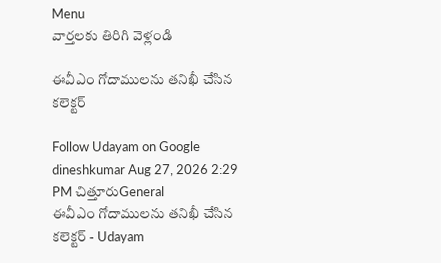Menu
వార్తలకు తిరిగి వెళ్లండి

ఈవీఎం గోదాములను తనిఖీ చేసిన కలెక్టర్

Follow Udayam on Google
dineshkumar Aug 27, 2026 2:29 PM చిత్తూరుGeneral
ఈవీఎం గోదాములను తనిఖీ చేసిన కలెక్టర్ - Udayam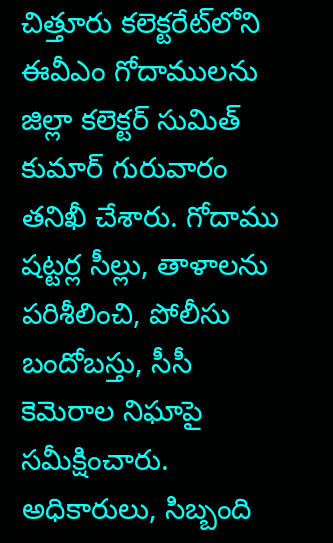చిత్తూరు కలెక్టరేట్‌లోని ఈవీఎం గోదాములను జిల్లా కలెక్టర్ సుమిత్ కుమార్ గురువారం తనిఖీ చేశారు. గోదాము షట్టర్ల సీల్లు, తాళాలను పరిశీలించి, పోలీసు బందోబస్తు, సీసీ కెమెరాల నిఘాపై సమీక్షించారు. అధికారులు, సిబ్బంది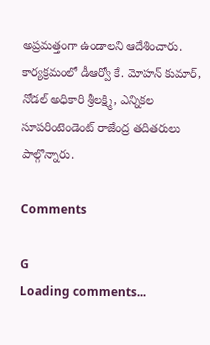అప్రమత్తంగా ఉండాలని ఆదేశించారు. కార్యక్రమంలో డీఆర్వో కే. మోహన్ కుమార్, నోడల్ అధికారి శ్రీలక్ష్మి, ఎన్నికల సూపరింటెండెంట్ రాజేంద్ర తదితరులు పాల్గొన్నారు.

Comments

G
Loading comments...